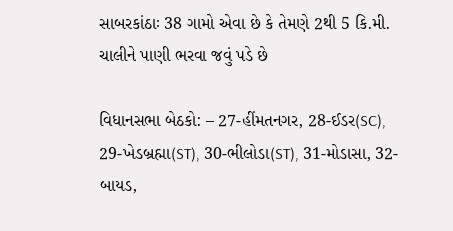સાબરકાંઠાઃ 38 ગામો એવા છે કે તેમણે 2થી 5 કિ.મી. ચાલીને પાણી ભરવા જવું પડે છે

વિધાનસભા બેઠકો: – 27-હીંમતનગર, 28-ઈડર(SC), 29-ખેડબ્રહ્મા(ST), 30-ભીલોડા(ST), 31-મોડાસા, 32-બાયડ,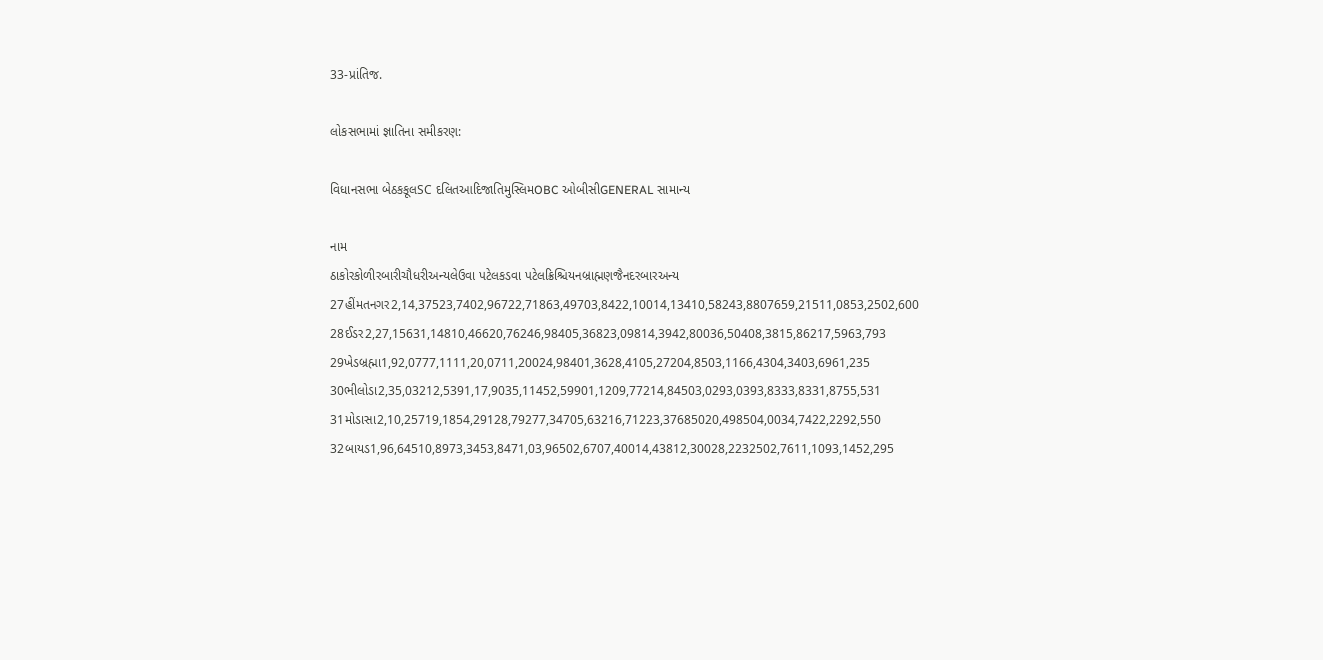33-પ્રાંતિજ.

લોકસભામાં જ્ઞાતિના સમીકરણ:

વિધાનસભા બેઠકકૂલSC દલિતઆદિજાતિમુસ્લિમOBC ઓબીસીGENERAL સામાન્ય

નામ
ઠાકોરકોળીરબારીચૌધરીઅન્યલેઉવા પટેલકડવા પટેલક્રિશ્ચિયનબ્રાહ્મણજૈનદરબારઅન્ય
27હીંમતનગર2,14,37523,7402,96722,71863,49703,8422,10014,13410,58243,8807659,21511,0853,2502,600
28ઈડર2,27,15631,14810,46620,76246,98405,36823,09814,3942,80036,50408,3815,86217,5963,793
29ખેડબ્રહ્મા1,92,0777,1111,20,0711,20024,98401,3628,4105,27204,8503,1166,4304,3403,6961,235
30ભીલોડા2,35,03212,5391,17,9035,11452,59901,1209,77214,84503,0293,0393,8333,8331,8755,531
31મોડાસા2,10,25719,1854,29128,79277,34705,63216,71223,37685020,498504,0034,7422,2292,550
32બાયડ1,96,64510,8973,3453,8471,03,96502,6707,40014,43812,30028,2232502,7611,1093,1452,295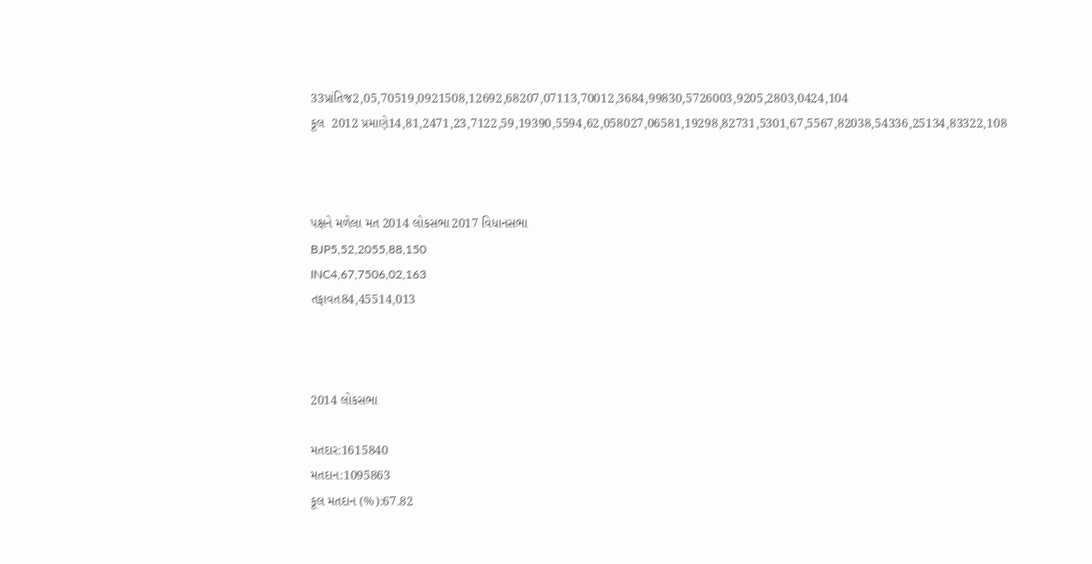33પ્રાંતિજ2,05,70519,0921508,12692,68207,07113,70012,3684,99830,5726003,9205,2803,0424,104
કૂલ  2012 પ્રમાણે14,81,2471,23,7122,59,19390,5594,62,058027,06581,19298,82731,5301,67,5567,82038,54336,25134,83322,108



પક્ષને મળેલા મત 2014 લોકસભા2017 વિધાનસભા
BJP5,52,2055,88,150
INC4,67,7506,02,163
તફાવત84,45514,013



2014 લોકસભા

મતદાર:1615840
મતદાન:1095863
કૂલ મતદાન (%):67.82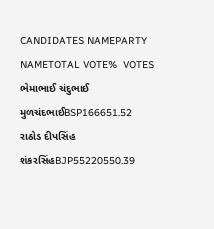CANDIDATES NAMEPARTY NAMETOTAL VOTE%  VOTES
ભેમાભાઈ ચંદુભાઈ મુળચંદભાઈBSP166651.52
રાઠોડ દીપસિંહ શંકરસિંહBJP55220550.39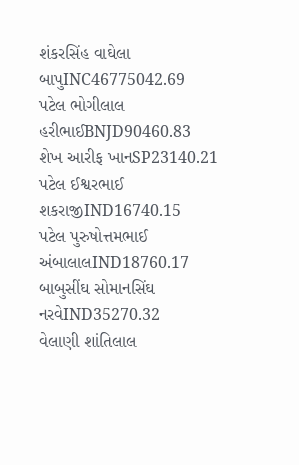શંકરસિંહ વાઘેલા બાપુINC46775042.69
પટેલ ભોગીલાલ હરીભાઈBNJD90460.83
શેખ આરીફ ખાનSP23140.21
પટેલ ઈશ્વરભાઈ શકરાજીIND16740.15
પટેલ પુરુષોત્તમભાઈ અંબાલાલIND18760.17
બાબુસીંઘ સોમાનસિંઘ નરવેIND35270.32
વેલાણી શાંતિલાલ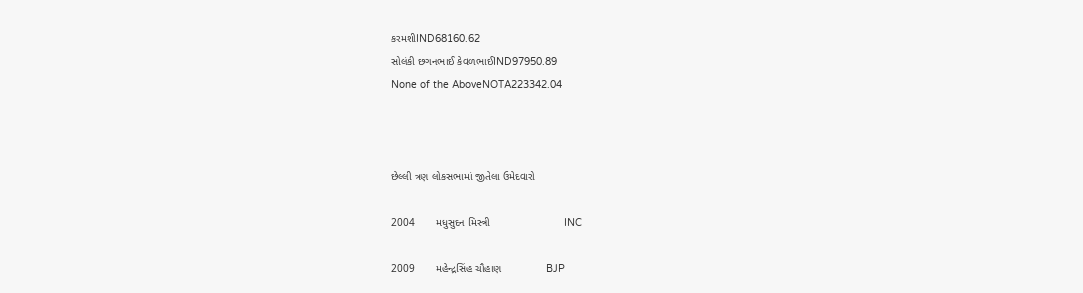કરમશીIND68160.62
સોલંકી છગનભાઈ કેવળભાઈIND97950.89
None of the AboveNOTA223342.04



છેલ્લી ત્રણ લોકસભામાં જીતેલા ઉમેદવારો

2004       મધુસુદન મિસ્ત્રી                         INC

2009       મહેન્દ્રસિંહ ચૌહાણ               BJP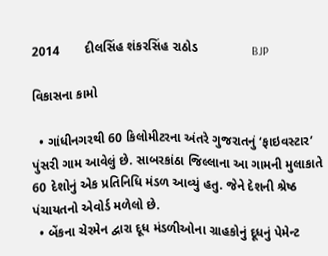2014       દીલસિંહ શંકરસિંહ રાઠોડ               BJP

વિકાસના કામો

  • ગાંધીનગરથી 60 કિલોમીટરના અંતરે ગુજરાતનું ‘ફાઇવસ્ટાર’ પુંસરી ગામ આવેલું છે. સાબરકાંઠા જિલ્લાના આ ગામની મુલાકાતે 60 દેશોનું એક પ્રતિનિધિ મંડળ આવ્યું હતુ. જેને દેશની શ્રેષ્ઠ પંચાયતનો એવોર્ડ મળેલો છે.
  • બેંકના ચેરમેન દ્વારા દૂધ મંડળીઓના ગ્રાહકોનું દૂધનું પેમેન્ટ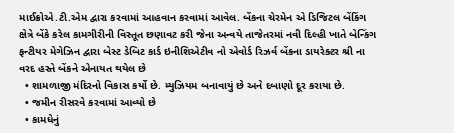માઈક્રોએ.ટી.એમ દ્વારા કરવામાં આહવાન કરવામાં આવેલ. બેંકના ચેરમેન એ ડિજિટલ બેંકિંગ ક્ષેત્રે બેંકે કરેલ કામગીરીની વિસ્તૂત છણાવટ કરી જેના અન્વયે તાજેતરમાં નવી દિલ્હી ખાતે બેન્કિંગ ફન્ટીયર મેગેઝિન દ્વારા બેસ્ટ ડેબિટ કાર્ડ ઇનીશિએટીવ નો એવોર્ડ રિઝર્વ બેંકના ડાયરેક્ટર શ્રી ના વરદ હસ્તે બેંકને એનાયત થયેલ છે
  • શામળાજી મંદિરનો વિકાસ કર્યો છે. મ્યુઝિયમ બનાવાયું છે અને દબાણો દૂર કરાયા છે.
  • જમીન રીસરવે કરવામાં આવ્યો છે
  • કામધેનું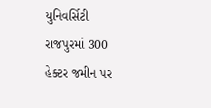યુનિવર્સિટી રાજપુરમાં 300 હેક્ટર જમીન પર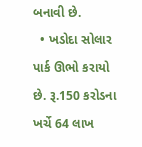બનાવી છે.
  • ખડોદા સોલાર પાર્ક ઊભો કરાયો છે. રૂ.150 કરોડના ખર્ચે 64 લાખ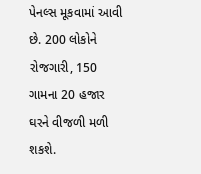પેનલ્સ મૂકવામાં આવી છે. 200 લોકોને રોજગારી, 150 ગામના 20 હજાર ઘરને વીજળી મળી શકશે.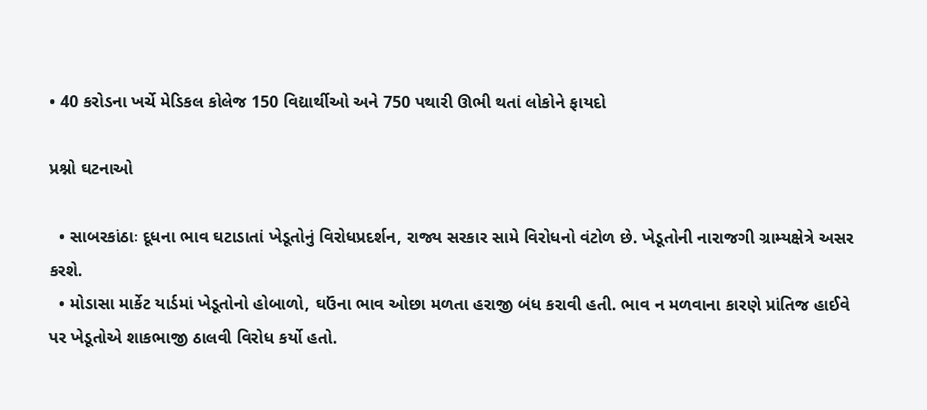• 40 કરોડના ખર્ચે મેડિકલ કોલેજ 150 વિદ્યાર્થીઓ અને 750 પથારી ઊભી થતાં લોકોને ફાયદો

પ્રશ્નો ઘટનાઓ

  • સાબરકાંઠાઃ દૂધના ભાવ ઘટાડાતાં ખેડૂતોનું વિરોધપ્રદર્શન, રાજ્ય સરકાર સામે વિરોધનો વંટોળ છે. ખેડૂતોની નારાજગી ગ્રામ્યક્ષેત્રે અસર કરશે.
  • મોડાસા માર્કેટ યાર્ડમાં ખેડૂતોનો હોબાળો, ઘઉંના ભાવ ઓછા મળતા હરાજી બંધ કરાવી હતી. ભાવ ન મળવાના કારણે પ્રાંતિજ હાઈવે પર ખેડૂતોએ શાકભાજી ઠાલવી વિરોધ કર્યો હતો.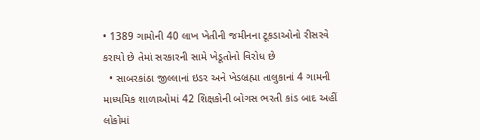• 1389 ગામોની 40 લાખ ખેતીની જમીનના ટૂકડાઓનો રીસરવે કરાયો છે તેમાં સરકારની સામે ખેડૂતોનો વિરોધ છે
  • સાબરકાંઠા જીલ્લાનાં ઇડર અને ખેડબ્રહ્મા તાલુકાનાં 4 ગામની માધ્યમિક શાળાઓમાં 42 શિક્ષકોની બોગસ ભરતી કાંડ બાદ અહીં લોકોમાં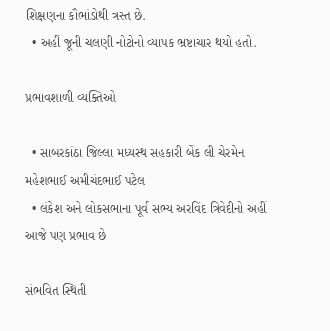શિક્ષણના કૌભાંડોથી ત્રસ્ત છે.
  • અહીં જૂની ચલણી નોટોનો વ્યાપક ભ્રષ્ટાચાર થયો હતો.

પ્રભાવશાળી વ્યક્તિઓ

  • સાબરકાંઠા જિલ્લા મધ્યસ્થ સહકારી બેંક લી ચેરમેન મહેશભાઈ અમીચંદભાઈ પટેલ
  • લંકેશ અને લોકસભાના પૂર્વ સભ્ય અરવિંદ ત્રિવેદીનો અહીં આજે પણ પ્રભાવ છે

સંભવિત સ્થિતી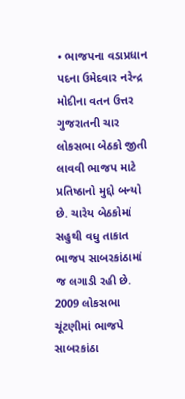• ભાજપના વડાપ્રધાન પદના ઉમેદવાર નરેન્દ્ર મોદીના વતન ઉત્તર ગુજરાતની ચાર લોકસભા બેઠકો જીતી લાવવી ભાજપ માટે પ્રતિષ્ઠાનો મુદ્દો બન્યો છે. ચારેય બેઠકોમાં સહુથી વધુ તાકાત ભાજપ સાબરકાંઠામાં જ લગાડી રહી છે. 2009 લોકસભા ચૂંટણીમાં ભાજપે સાબરકાંઠા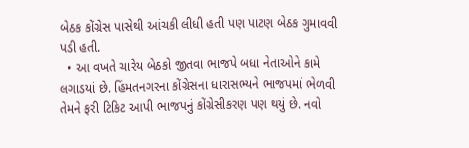બેઠક કોંગ્રેસ પાસેથી આંચકી લીધી હતી પણ પાટણ બેઠક ગુમાવવી પડી હતી.
  • આ વખતે ચારેય બેઠકો જીતવા ભાજપે બધા નેતાઓને કામે લગાડયાં છે. હિંમતનગરના કોંગ્રેસના ધારાસભ્યને ભાજપમાં ભેળવી તેમને ફરી ટિકિટ આપી ભાજપનું કોંગ્રેસીકરણ પણ થયું છે. નવો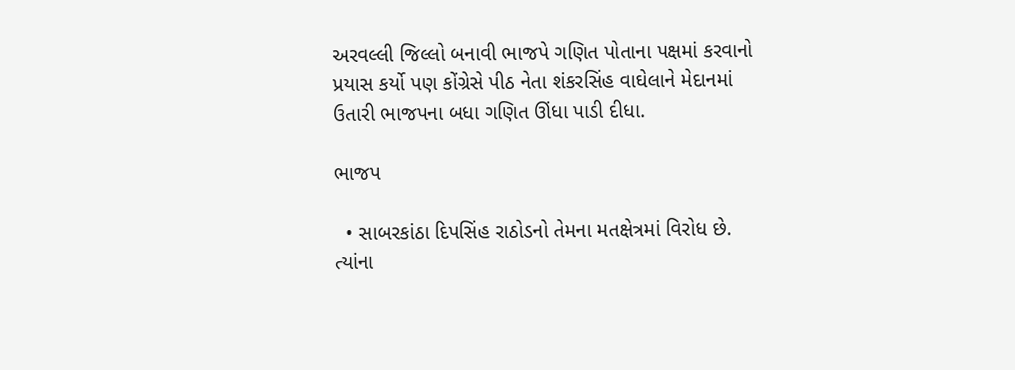અરવલ્લી જિલ્લો બનાવી ભાજપે ગણિત પોતાના પક્ષમાં કરવાનો પ્રયાસ કર્યો પણ કોંગ્રેસે પીઠ નેતા શંકરસિંહ વાઘેલાને મેદાનમાં ઉતારી ભાજપના બધા ગણિત ઊંધા પાડી દીધા.

ભાજપ

  • સાબરકાંઠા દિપસિંહ રાઠોડનો તેમના મતક્ષેત્રમાં વિરોધ છે. ત્યાંના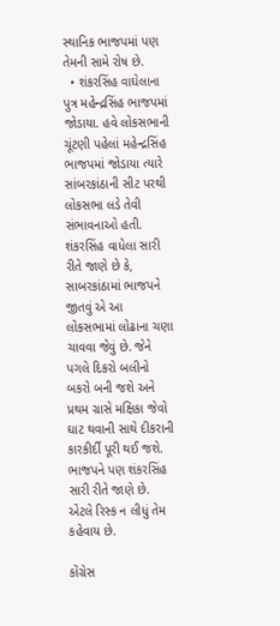સ્થાનિક ભાજપમાં પણ તેમની સામે રોષ છે.
  • શંકરસિંહ વાઘેલાના પુત્ર મહેન્દ્રસિંહ ભાજપમાં જોડાયા. હવે લોકસભાની ચૂંટણી પહેલાં મહેન્દ્રસિંહ ભાજપમાં જોડાયા ત્યારે સાંબરકાંઠાની સીટ પરથી લોકસભા લડે તેવી સંભાવનાઓ હતી. શંકરસિંહ વાધેલા સારી રીતે જાણે છે કે, સાબરકાંઠામાં ભાજપને જીતવું એ આ લોકસભામાં લોઢાના ચણા ચાવવા જેવું છે. જેને પગલે દિકરો બલીનો બકરો બની જશે અને પ્રથમ ગ્રાસે મક્ષિકા જેવો ઘાટ થવાની સાથે દીકરાની કારકીર્દી પૂરી થઈ જશે. ભાજપને પણ શંકરસિંહ સારી રીતે જાણે છે. એટલે રિસ્ક ન લીધું તેમ કહેવાય છે.

કોંગ્રેસ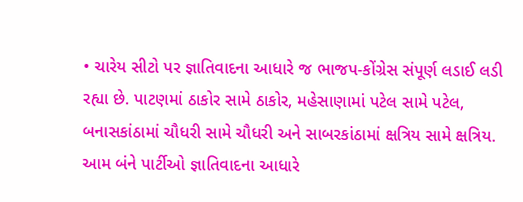• ચારેય સીટો પર જ્ઞાતિવાદના આધારે જ ભાજપ-કોંગ્રેસ સંપૂર્ણ લડાઈ લડી રહ્યા છે. પાટણમાં ઠાકોર સામે ઠાકોર, મહેસાણામાં પટેલ સામે પટેલ, બનાસકાંઠામાં ચૌધરી સામે ચૌધરી અને સાબરકાંઠામાં ક્ષત્રિય સામે ક્ષત્રિય. આમ બંને પાર્ટીઓ જ્ઞાતિવાદના આધારે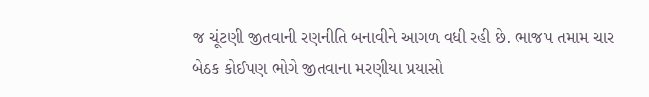જ ચૂંટણી જીતવાની રણનીતિ બનાવીને આગળ વધી રહી છે. ભાજપ તમામ ચાર બેઠક કોઈપણ ભોગે જીતવાના મરણીયા પ્રયાસો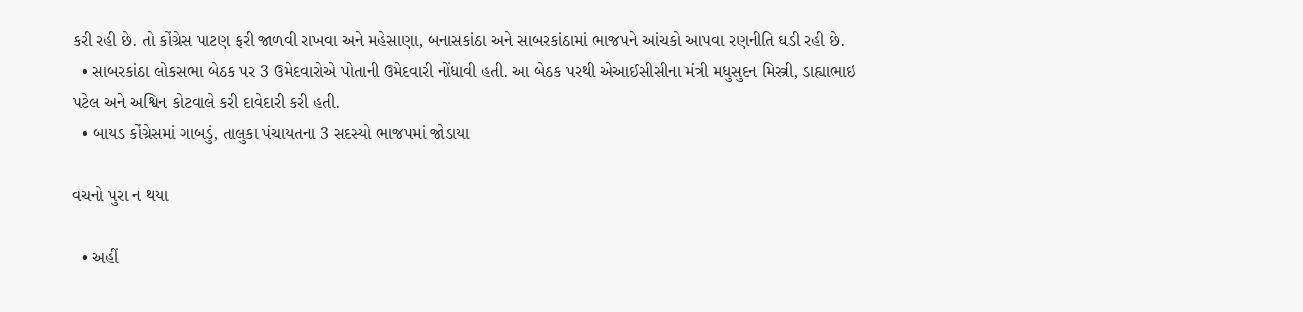કરી રહી છે. તો કોંગ્રેસ પાટણ ફરી જાળવી રાખવા અને મહેસાણા, બનાસકાંઠા અને સાબરકાંઠામાં ભાજપને આંચકો આપવા રણનીતિ ઘડી રહી છે.
  • સાબરકાંઠા લોકસભા બેઠક પર 3 ઉમેદવારોએ પોતાની ઉમેદવારી નોંધાવી હતી. આ બેઠક પરથી એઆઈસીસીના મંત્રી મધુસુદન મિસ્ત્રી, ડાહ્યાભાઇ પટેલ અને અશ્વિન કોટવાલે કરી દાવેદારી કરી હતી.
  • બાયડ કોંગ્રેસમાં ગાબડું, તાલુકા પંચાયતના 3 સદસ્યો ભાજપમાં જોડાયા

વચનો પુરા ન થયા

  • અહીં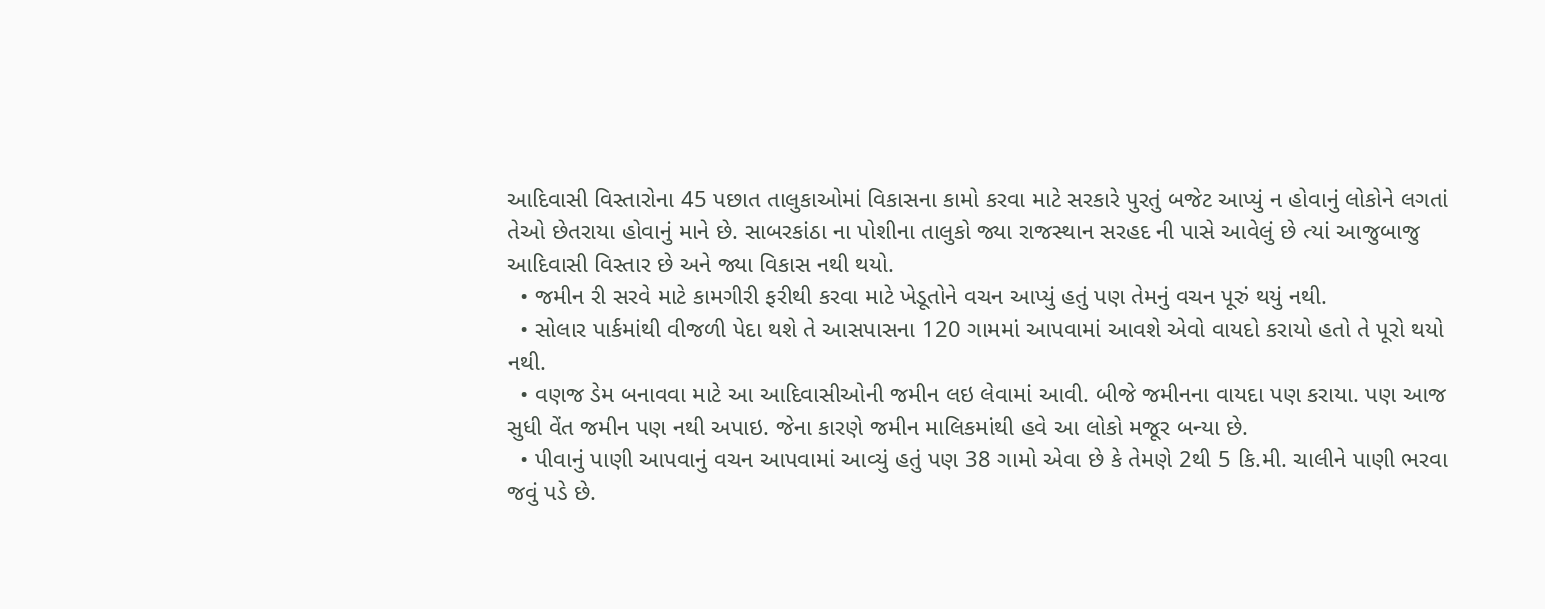આદિવાસી વિસ્તારોના 45 પછાત તાલુકાઓમાં વિકાસના કામો કરવા માટે સરકારે પુરતું બજેટ આપ્યું ન હોવાનું લોકોને લગતાં તેઓ છેતરાયા હોવાનું માને છે. સાબરકાંઠા ના પોશીના તાલુકો જ્યા રાજસ્થાન સરહદ ની પાસે આવેલું છે ત્યાં આજુબાજુ આદિવાસી વિસ્તાર છે અને જ્યા વિકાસ નથી થયો.
  • જમીન રી સરવે માટે કામગીરી ફરીથી કરવા માટે ખેડૂતોને વચન આપ્યું હતું પણ તેમનું વચન પૂરું થયું નથી.
  • સોલાર પાર્કમાંથી વીજળી પેદા થશે તે આસપાસના 120 ગામમાં આપવામાં આવશે એવો વાયદો કરાયો હતો તે પૂરો થયો નથી.
  • વણજ ડેમ બનાવવા માટે આ આદિવાસીઓની જમીન લઇ લેવામાં આવી. બીજે જમીનના વાયદા પણ કરાયા. પણ આજ સુધી વેંત જમીન પણ નથી અપાઇ. જેના કારણે જમીન માલિકમાંથી હવે આ લોકો મજૂર બન્યા છે.
  • પીવાનું પાણી આપવાનું વચન આપવામાં આવ્યું હતું પણ 38 ગામો એવા છે કે તેમણે 2થી 5 કિ.મી. ચાલીને પાણી ભરવા જવું પડે છે.